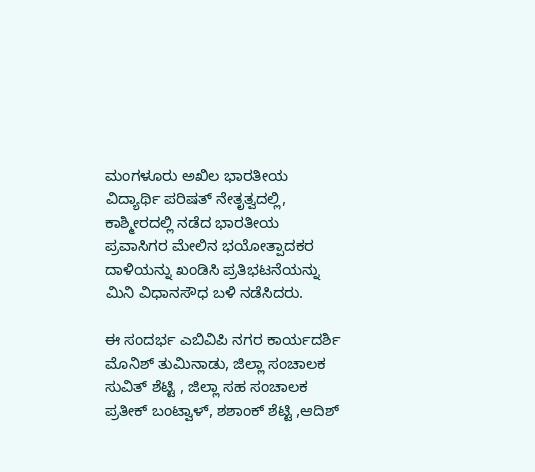ಮಂಗಳೂರು ಅಖಿಲ ಭಾರತೀಯ ವಿದ್ಯಾರ್ಥಿ ಪರಿಷತ್ ನೇತೃತ್ವದಲ್ಲಿ, ಕಾಶ್ಮೀರದಲ್ಲಿ ನಡೆದ ಭಾರತೀಯ ಪ್ರವಾಸಿಗರ ಮೇಲಿನ ಭಯೋತ್ಪಾದಕರ ದಾಳಿಯನ್ನು ಖಂಡಿಸಿ ಪ್ರತಿಭಟನೆಯನ್ನು ಮಿನಿ ವಿಧಾನಸೌಧ ಬಳಿ ನಡೆಸಿದರು.

ಈ ಸಂದರ್ಭ ಎಬಿವಿಪಿ ನಗರ ಕಾರ್ಯದರ್ಶಿ ಮೊನಿಶ್ ತುಮಿನಾಡು, ಜಿಲ್ಲಾ ಸಂಚಾಲಕ ಸುವಿತ್ ಶೆಟ್ಟಿ , ಜಿಲ್ಲಾ ಸಹ ಸಂಚಾಲಕ ಪ್ರತೀಕ್ ಬಂಟ್ವಾಳ್, ಶಶಾಂಕ್ ಶೆಟ್ಟಿ ,ಆದಿಶ್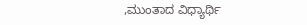,ಮುಂತಾದ ವಿಧ್ಯಾರ್ಥಿ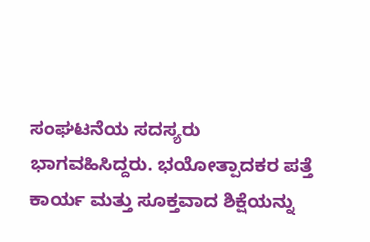ಸಂಘಟನೆಯ ಸದಸ್ಯರು ಭಾಗವಹಿಸಿದ್ದರು. ಭಯೋತ್ಪಾದಕರ ಪತ್ತೆ ಕಾರ್ಯ ಮತ್ತು ಸೂಕ್ತವಾದ ಶಿಕ್ಷೆಯನ್ನು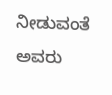ನೀಡುವಂತೆ ಅವರು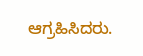ಆಗ್ರಹಿಸಿದರು.